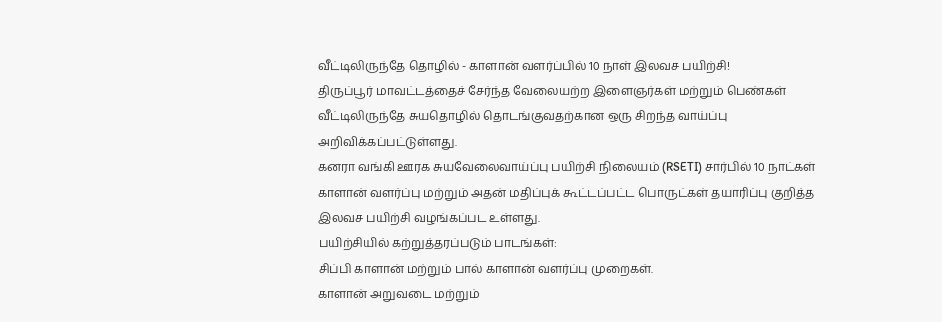வீட்டிலிருந்தே தொழில் - காளான் வளர்ப்பில் 10 நாள் இலவச பயிற்சி!
திருப்பூர் மாவட்டத்தைச் சேர்ந்த வேலையற்ற இளைஞர்கள் மற்றும் பெண்கள் வீட்டிலிருந்தே சுயதொழில் தொடங்குவதற்கான ஒரு சிறந்த வாய்ப்பு அறிவிக்கப்பட்டுள்ளது.
கனரா வங்கி ஊரக சுயவேலைவாய்ப்பு பயிற்சி நிலையம் (RSETI) சார்பில் 10 நாட்கள் காளான் வளர்ப்பு மற்றும் அதன் மதிப்புக் கூட்டப்பட்ட பொருட்கள் தயாரிப்பு குறித்த இலவச பயிற்சி வழங்கப்பட உள்ளது.
பயிற்சியில் கற்றுத்தரப்படும் பாடங்கள்:
சிப்பி காளான் மற்றும் பால் காளான் வளர்ப்பு முறைகள்.
காளான் அறுவடை மற்றும்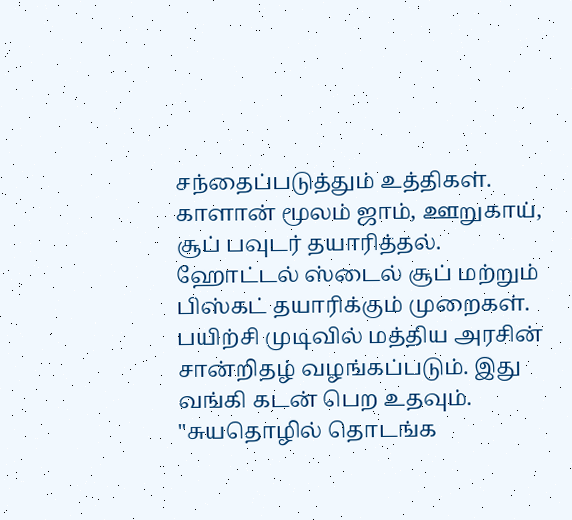சந்தைப்படுத்தும் உத்திகள்.
காளான் மூலம் ஜாம், ஊறுகாய், சூப் பவுடர் தயாரித்தல்.
ஹோட்டல் ஸ்டைல் சூப் மற்றும் பிஸ்கட் தயாரிக்கும் முறைகள்.
பயிற்சி முடிவில் மத்திய அரசின் சான்றிதழ் வழங்கப்படும். இது வங்கி கடன் பெற உதவும்.
"சுயதொழில் தொடங்க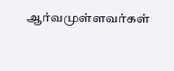ஆர்வமுள்ளவர்கள்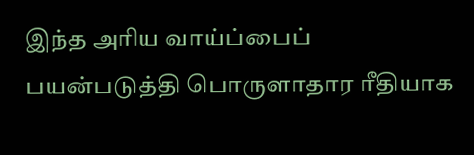இந்த அரிய வாய்ப்பைப் பயன்படுத்தி பொருளாதார ரீதியாக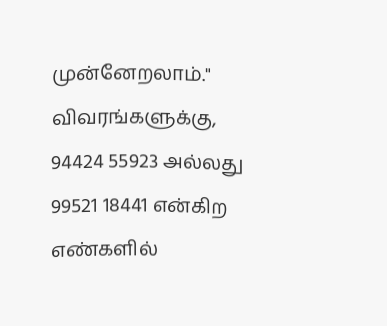முன்னேறலாம்."
விவரங்களுக்கு, 94424 55923 அல்லது 99521 18441 என்கிற எண்களில்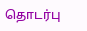தொடர்பு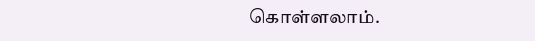கொள்ளலாம்.